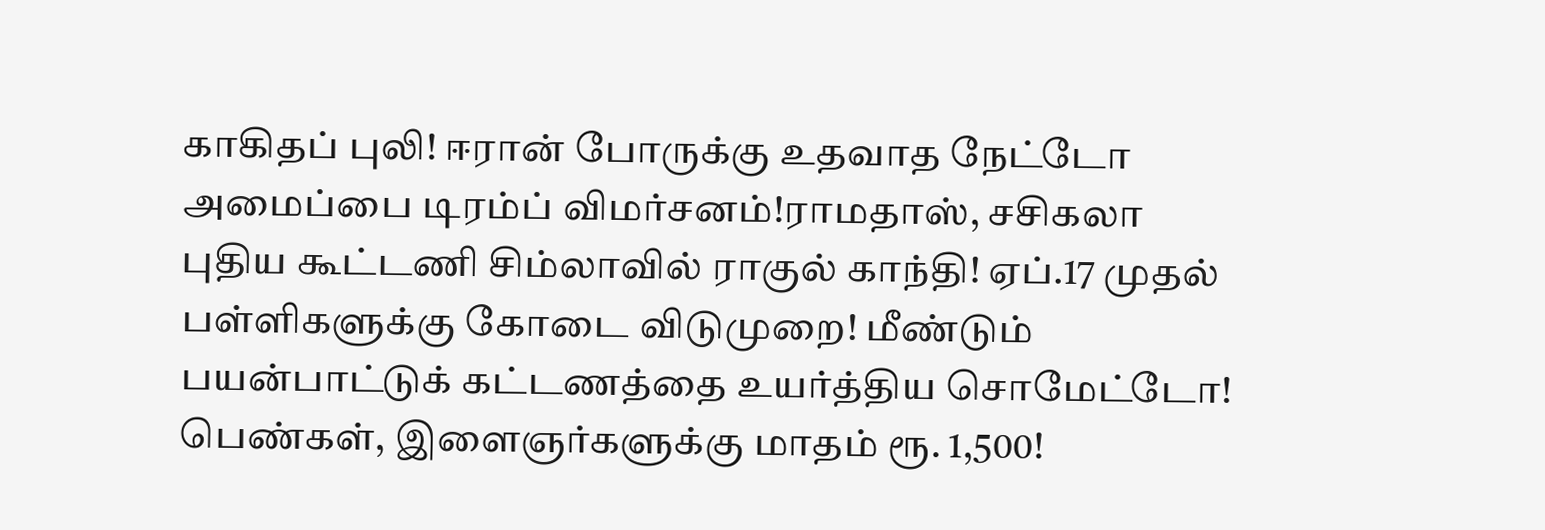காகிதப் புலி! ஈரான் போருக்கு உதவாத நேட்டோ அமைப்பை டிரம்ப் விமர்சனம்!ராமதாஸ், சசிகலா புதிய கூட்டணி சிம்லாவில் ராகுல் காந்தி! ஏப்.17 முதல் பள்ளிகளுக்கு கோடை விடுமுறை! மீண்டும் பயன்பாட்டுக் கட்டணத்தை உயர்த்திய சொமேட்டோ! பெண்கள், இளைஞர்களுக்கு மாதம் ரூ. 1,500!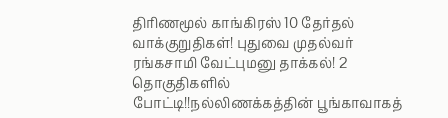திரிணமூல் காங்கிரஸ் 10 தேர்தல் வாக்குறுதிகள்! புதுவை முதல்வர் ரங்கசாமி வேட்புமனு தாக்கல்! 2 தொகுதிகளில் போட்டி!!நல்லிணக்கத்தின் பூங்காவாகத்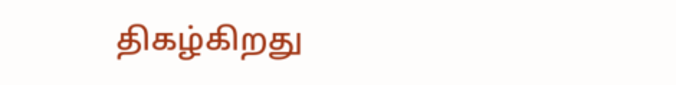திகழ்கிறது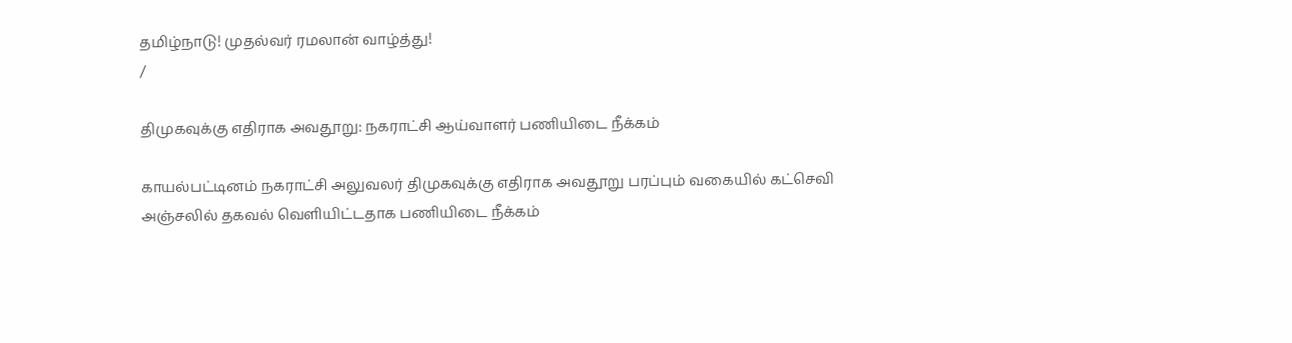தமிழ்நாடு! முதல்வர் ரமலான் வாழ்த்து!
/

திமுகவுக்கு எதிராக அவதூறு: நகராட்சி ஆய்வாளர் பணியிடை நீக்கம்

காயல்பட்டினம் நகராட்சி அலுவலர் திமுகவுக்கு எதிராக அவதூறு பரப்பும் வகையில் கட்செவி அஞ்சலில் தகவல் வெளியிட்டதாக பணியிடை நீக்கம்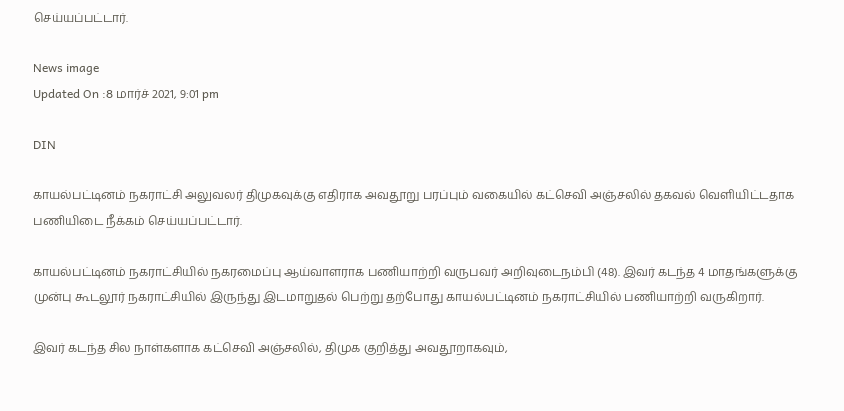செய்யப்பட்டார்.

News image
Updated On :8 மார்ச் 2021, 9:01 pm

DIN

காயல்பட்டினம் நகராட்சி அலுவலர் திமுகவுக்கு எதிராக அவதூறு பரப்பும் வகையில் கட்செவி அஞ்சலில் தகவல் வெளியிட்டதாக பணியிடை நீக்கம் செய்யப்பட்டார்.

காயல்பட்டினம் நகராட்சியில் நகரமைப்பு ஆய்வாளராக பணியாற்றி வருபவர் அறிவுடைநம்பி (48). இவர் கடந்த 4 மாதங்களுக்கு முன்பு கூடலூர் நகராட்சியில் இருந்து இடமாறுதல் பெற்று தற்போது காயல்பட்டினம் நகராட்சியில் பணியாற்றி வருகிறார்.

இவர் கடந்த சில நாள்களாக கட்செவி அஞ்சலில், திமுக குறித்து அவதூறாகவும்,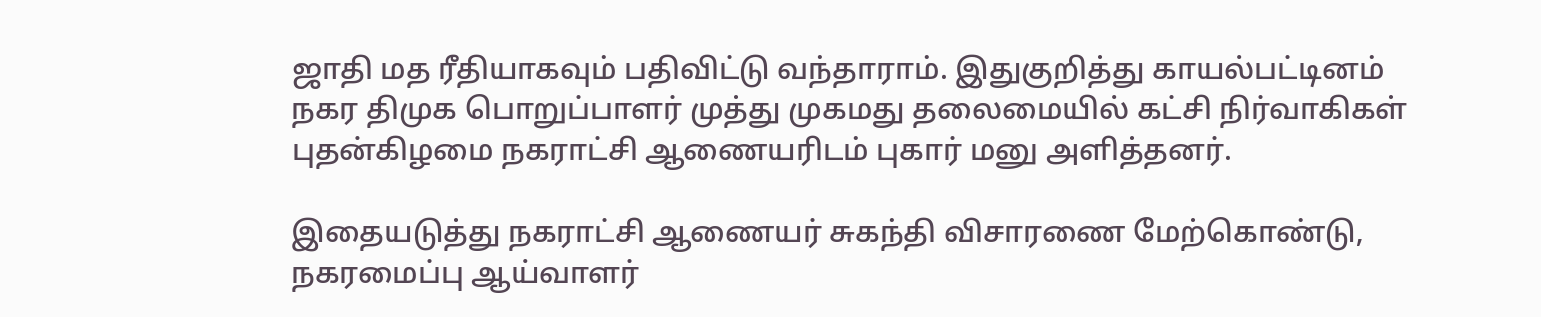ஜாதி மத ரீதியாகவும் பதிவிட்டு வந்தாராம். இதுகுறித்து காயல்பட்டினம் நகர திமுக பொறுப்பாளர் முத்து முகமது தலைமையில் கட்சி நிர்வாகிகள் புதன்கிழமை நகராட்சி ஆணையரிடம் புகார் மனு அளித்தனர்.

இதையடுத்து நகராட்சி ஆணையர் சுகந்தி விசாரணை மேற்கொண்டு, நகரமைப்பு ஆய்வாளர்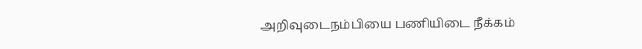அறிவுடைநம்பியை பணியிடை நீக்கம்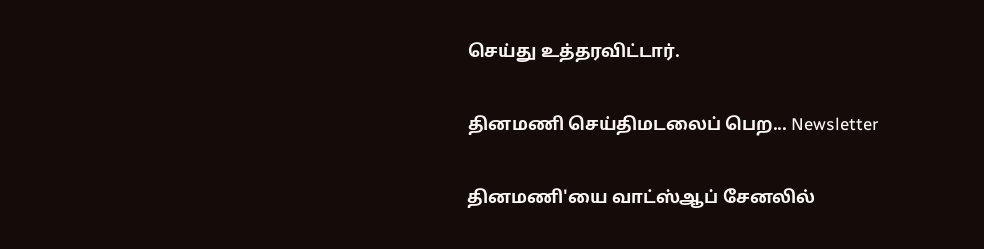செய்து உத்தரவிட்டார்.

தினமணி செய்திமடலைப் பெற... Newsletter

தினமணி'யை வாட்ஸ்ஆப் சேனலில்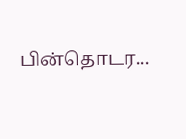பின்தொடர...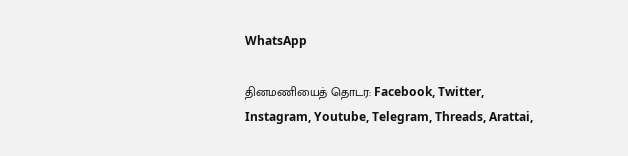WhatsApp

தினமணியைத் தொடர: Facebook, Twitter, Instagram, Youtube, Telegram, Threads, Arattai,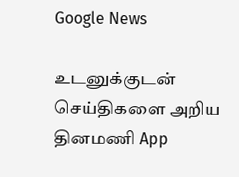Google News

உடனுக்குடன் செய்திகளை அறிய தினமணி App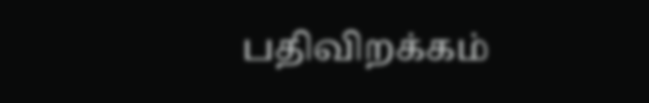பதிவிறக்கம்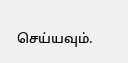செய்யவும்.